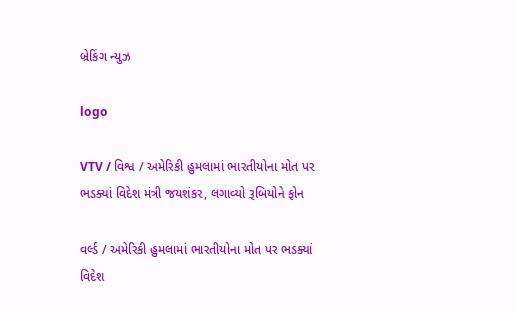બ્રેકિંગ ન્યુઝ

logo

VTV / વિશ્વ / અમેરિકી હુમલામાં ભારતીયોના મોત પર ભડક્યાં વિદેશ મંત્રી જયશંકર, લગાવ્યો રૂબિયોને ફોન

વર્લ્ડ / અમેરિકી હુમલામાં ભારતીયોના મોત પર ભડક્યાં વિદેશ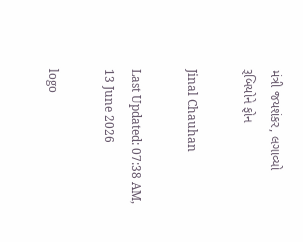મંત્રી જયશંકર, લગાવ્યો રૂબિયોને ફોન

Jinal Chauhan

Last Updated: 07:38 AM, 13 June 2026

logo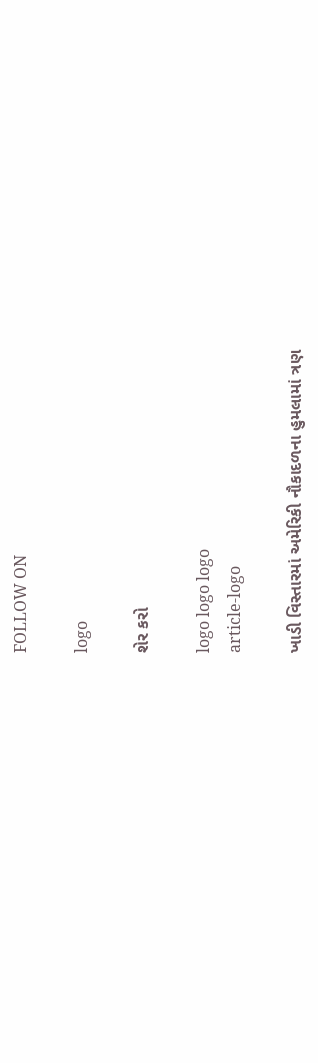FOLLOW ON

logo

શેર કરો

logo logo logo
article-logo

ખાડી વિસ્તારમાં અમેરિકી નૌકાદળના હુમલામાં ત્રણ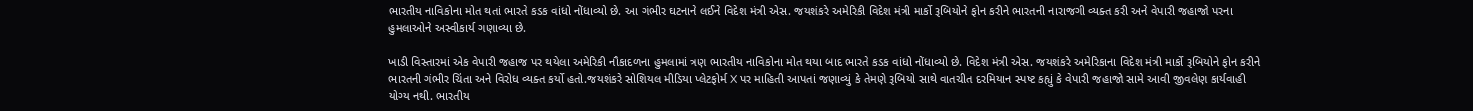ભારતીય નાવિકોના મોત થતાં ભારતે કડક વાંધો નોંધાવ્યો છે. આ ગંભીર ઘટનાને લઈને વિદેશ મંત્રી એસ. જયશંકરે અમેરિકી વિદેશ મંત્રી માર્કો રૂબિયોને ફોન કરીને ભારતની નારાજગી વ્યક્ત કરી અને વેપારી જહાજો પરના હુમલાઓને અસ્વીકાર્ય ગણાવ્યા છે.

ખાડી વિસ્તારમાં એક વેપારી જહાજ પર થયેલા અમેરિકી નૌકાદળના હુમલામાં ત્રણ ભારતીય નાવિકોના મોત થયા બાદ ભારતે કડક વાંધો નોંધાવ્યો છે. વિદેશ મંત્રી એસ. જયશંકરે અમેરિકાના વિદેશ મંત્રી માર્કો રૂબિયોને ફોન કરીને ભારતની ગંભીર ચિંતા અને વિરોધ વ્યક્ત કર્યો હતો.જયશંકરે સોશિયલ મીડિયા પ્લેટફોર્મ X પર માહિતી આપતાં જણાવ્યું કે તેમણે રૂબિયો સાથે વાતચીત દરમિયાન સ્પષ્ટ કહ્યું કે વેપારી જહાજો સામે આવી જીવલેણ કાર્યવાહી યોગ્ય નથી. ભારતીય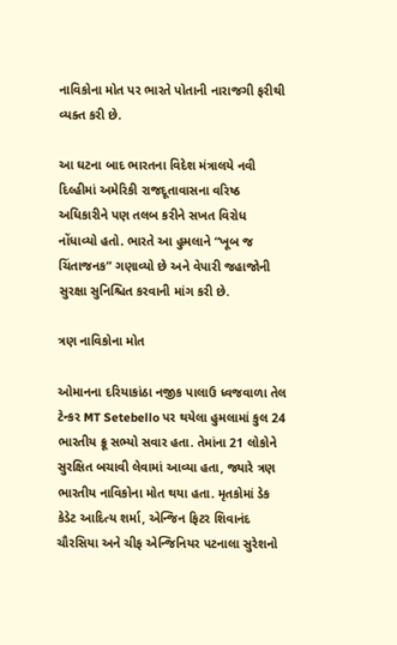નાવિકોના મોત પર ભારતે પોતાની નારાજગી ફરીથી વ્યક્ત કરી છે.

આ ઘટના બાદ ભારતના વિદેશ મંત્રાલયે નવી દિલ્હીમાં અમેરિકી રાજદૂતાવાસના વરિષ્ઠ અધિકારીને પણ તલબ કરીને સખત વિરોધ નોંધાવ્યો હતો. ભારતે આ હુમલાને “ખૂબ જ ચિંતાજનક” ગણાવ્યો છે અને વેપારી જહાજોની સુરક્ષા સુનિશ્ચિત કરવાની માંગ કરી છે.

ત્રણ નાવિકોના મોત

ઓમાનના દરિયાકાંઠા નજીક પાલાઉ ધ્વજવાળા તેલ ટેન્કર MT Setebello પર થયેલા હુમલામાં કુલ 24 ભારતીય ક્રૂ સભ્યો સવાર હતા. તેમાંના 21 લોકોને સુરક્ષિત બચાવી લેવામાં આવ્યા હતા, જ્યારે ત્રણ ભારતીય નાવિકોના મોત થયા હતા. મૃતકોમાં ડેક કેડેટ આદિત્ય શર્મા, એન્જિન ફિટર શિવાનંદ ચૌરસિયા અને ચીફ એન્જિનિયર પટનાલા સુરેશનો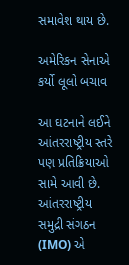સમાવેશ થાય છે.

અમેરિકન સેનાએ કર્યો લૂલો બચાવ

આ ઘટનાને લઈને આંતરરાષ્ટ્રીય સ્તરે પણ પ્રતિક્રિયાઓ સામે આવી છે. આંતરરાષ્ટ્રીય સમુદ્રી સંગઠન (IMO) એ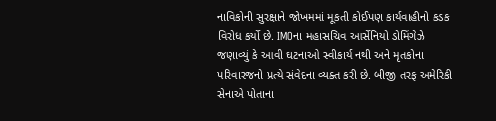નાવિકોની સુરક્ષાને જોખમમાં મૂકતી કોઈપણ કાર્યવાહીનો કડક વિરોધ કર્યો છે. IMOના મહાસચિવ આર્સેનિયો ડોમિંગેઝે જણાવ્યું કે આવી ઘટનાઓ સ્વીકાર્ય નથી અને મૃતકોના પરિવારજનો પ્રત્યે સંવેદના વ્યક્ત કરી છે. બીજી તરફ અમેરિકી સેનાએ પોતાના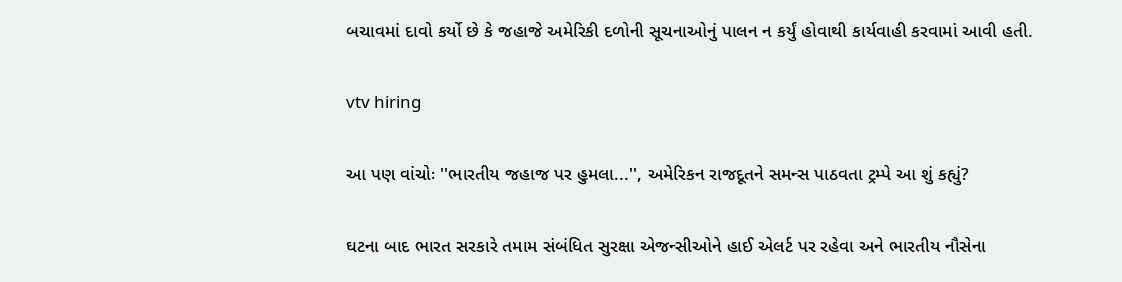બચાવમાં દાવો કર્યો છે કે જહાજે અમેરિકી દળોની સૂચનાઓનું પાલન ન કર્યું હોવાથી કાર્યવાહી કરવામાં આવી હતી.

vtv hiring

આ પણ વાંચોઃ ''ભારતીય જહાજ પર હુમલા...'', અમેરિકન રાજદૂતને સમન્સ પાઠવતા ટ્રમ્પે આ શું કહ્યું?

ઘટના બાદ ભારત સરકારે તમામ સંબંધિત સુરક્ષા એજન્સીઓને હાઈ એલર્ટ પર રહેવા અને ભારતીય નૌસેના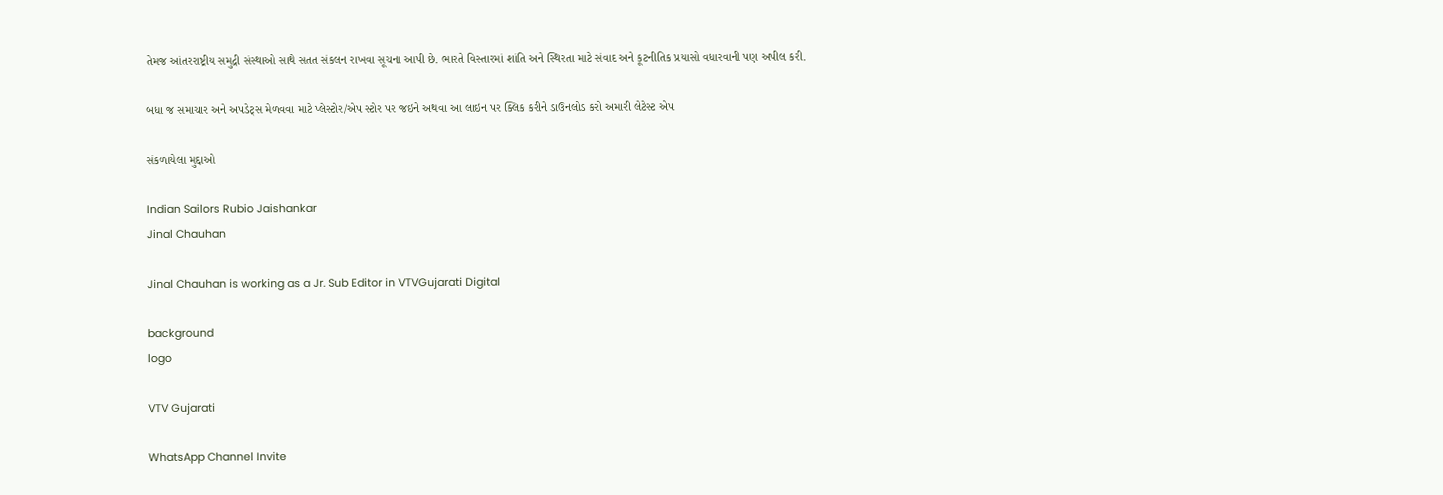તેમજ આંતરરાષ્ટ્રીય સમુદ્રી સંસ્થાઓ સાથે સતત સંકલન રાખવા સૂચના આપી છે. ભારતે વિસ્તારમાં શાંતિ અને સ્થિરતા માટે સંવાદ અને કૂટનીતિક પ્રયાસો વધારવાની પણ અપીલ કરી.

બધા જ સમાચાર અને અપડેટ્સ મેળવવા માટે પ્લેસ્ટોર/એપ સ્ટોર પર જઇને અથવા આ લાઇન પર ક્લિક કરીને ડાઉનલોડ કરો અમારી લેટેસ્ટ એપ

સંકળાયેલા મુદ્દાઓ

Indian Sailors Rubio Jaishankar
Jinal Chauhan

Jinal Chauhan is working as a Jr. Sub Editor in VTVGujarati Digital

background
logo

VTV Gujarati

WhatsApp Channel Invite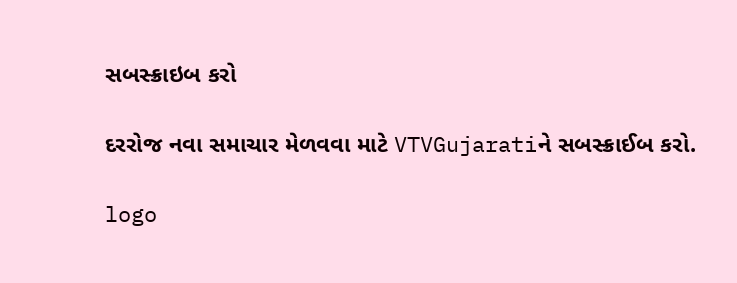સબસ્ક્રાઇબ કરો

દરરોજ નવા સમાચાર મેળવવા માટે VTVGujaratiને સબસ્ક્રાઈબ કરો.

logo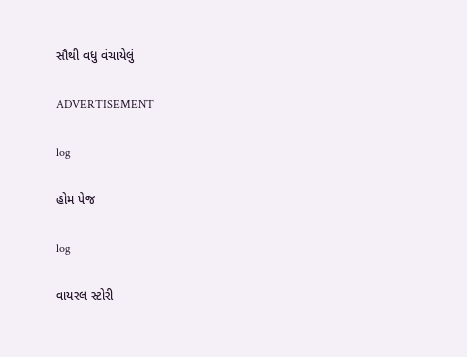સૌથી વધુ વંચાયેલું

ADVERTISEMENT

log

હોમ પેજ

log

વાયરલ સ્ટોરી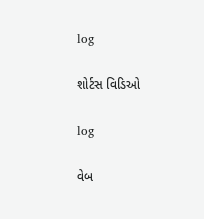log

શોર્ટસ વિડિઓ

log

વેબ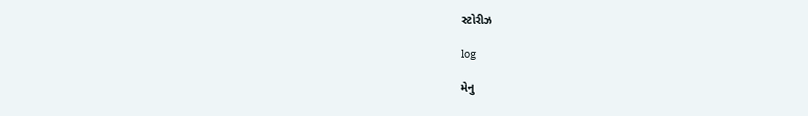સ્ટોરીઝ

log

મેનુ